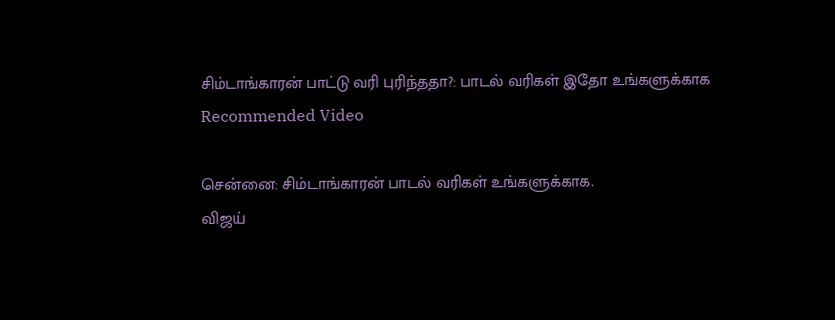சிம்டாங்காரன் பாட்டு வரி புரிந்ததா?: பாடல் வரிகள் இதோ உங்களுக்காக
Recommended Video

சென்னை: சிம்டாங்காரன் பாடல் வரிகள் உங்களுக்காக.
விஜய்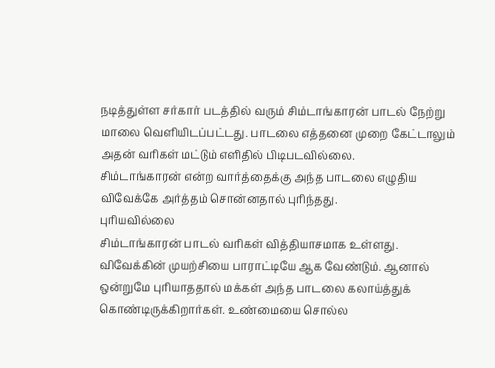நடித்துள்ள சர்கார் படத்தில் வரும் சிம்டாங்காரன் பாடல் நேற்று மாலை வெளியிடப்பட்டது. பாடலை எத்தனை முறை கேட்டாலும் அதன் வரிகள் மட்டும் எளிதில் பிடிபடவில்லை.
சிம்டாங்காரன் என்ற வார்த்தைக்கு அந்த பாடலை எழுதிய விவேக்கே அர்த்தம் சொன்னதால் புரிந்தது.
புரியவில்லை
சிம்டாங்காரன் பாடல் வரிகள் வித்தியாசமாக உள்ளது. விவேக்கின் முயற்சியை பாராட்டியே ஆக வேண்டும். ஆனால் ஒன்றுமே புரியாததால் மக்கள் அந்த பாடலை கலாய்த்துக் கொண்டிருக்கிறார்கள். உண்மையை சொல்ல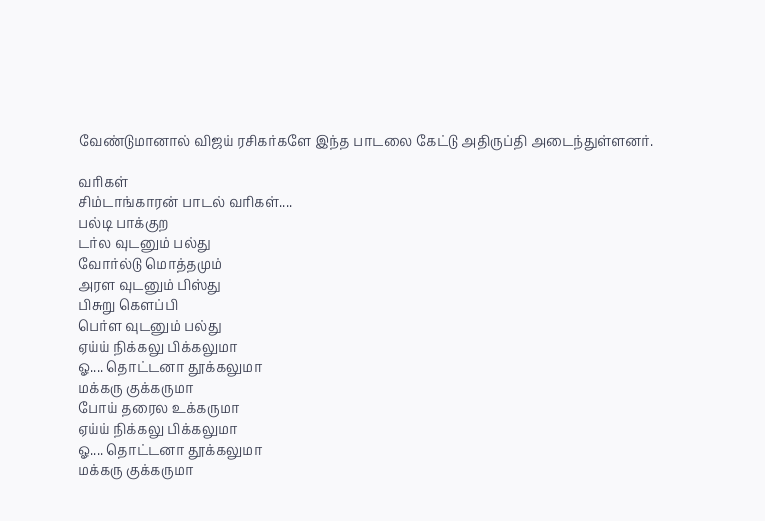வேண்டுமானால் விஜய் ரசிகர்களே இந்த பாடலை கேட்டு அதிருப்தி அடைந்துள்ளனர்.

வரிகள்
சிம்டாங்காரன் பாடல் வரிகள்....
பல்டி பாக்குற
டர்ல வுடனும் பல்து
வோர்ல்டு மொத்தமும்
அரள வுடனும் பிஸ்து
பிசுறு கெளப்பி
பெர்ள வுடனும் பல்து
ஏய்ய் நிக்கலு பிக்கலுமா
ஓ.... தொட்டனா தூக்கலுமா
மக்கரு குக்கருமா
போய் தரைல உக்கருமா
ஏய்ய் நிக்கலு பிக்கலுமா
ஓ.... தொட்டனா தூக்கலுமா
மக்கரு குக்கருமா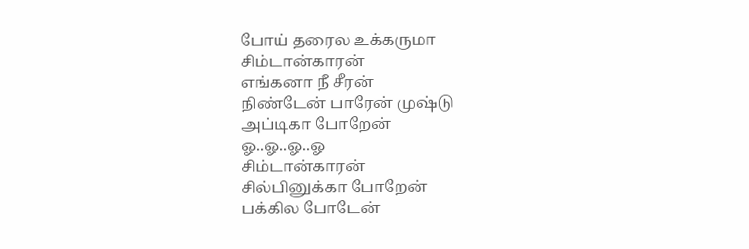போய் தரைல உக்கருமா
சிம்டான்காரன்
எங்கனா நீ சீரன்
நிண்டேன் பாரேன் முஷ்டு
அப்டிகா போறேன்
ஓ..ஓ..ஓ..ஓ
சிம்டான்காரன்
சில்பினுக்கா போறேன்
பக்கில போடேன்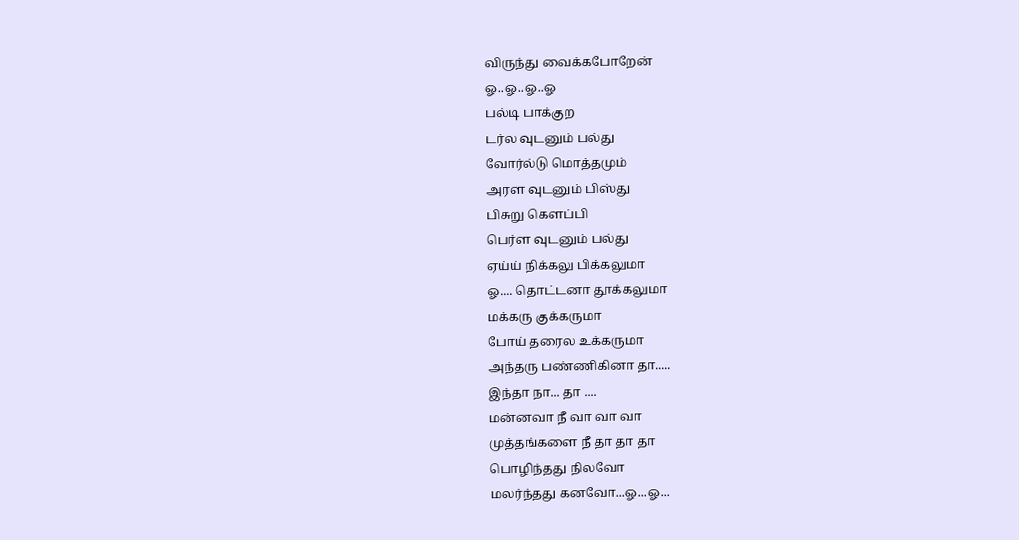விருந்து வைக்கபோறேன்
ஓ..ஓ..ஓ..ஓ
பல்டி பாக்குற
டர்ல வுடனும் பல்து
வோர்ல்டு மொத்தமும்
அரள வுடனும் பிஸ்து
பிசுறு கெளப்பி
பெர்ள வுடனும் பல்து
ஏய்ய் நிக்கலு பிக்கலுமா
ஓ.... தொட்டனா தூக்கலுமா
மக்கரு குக்கருமா
போய் தரைல உக்கருமா
அந்தரு பண்ணிகினா தா.....
இந்தா நா... தா ....
மன்னவா நீ வா வா வா
முத்தங்களை நீ தா தா தா
பொழிந்தது நிலவோ
மலர்ந்தது கனவோ...ஓ...ஓ...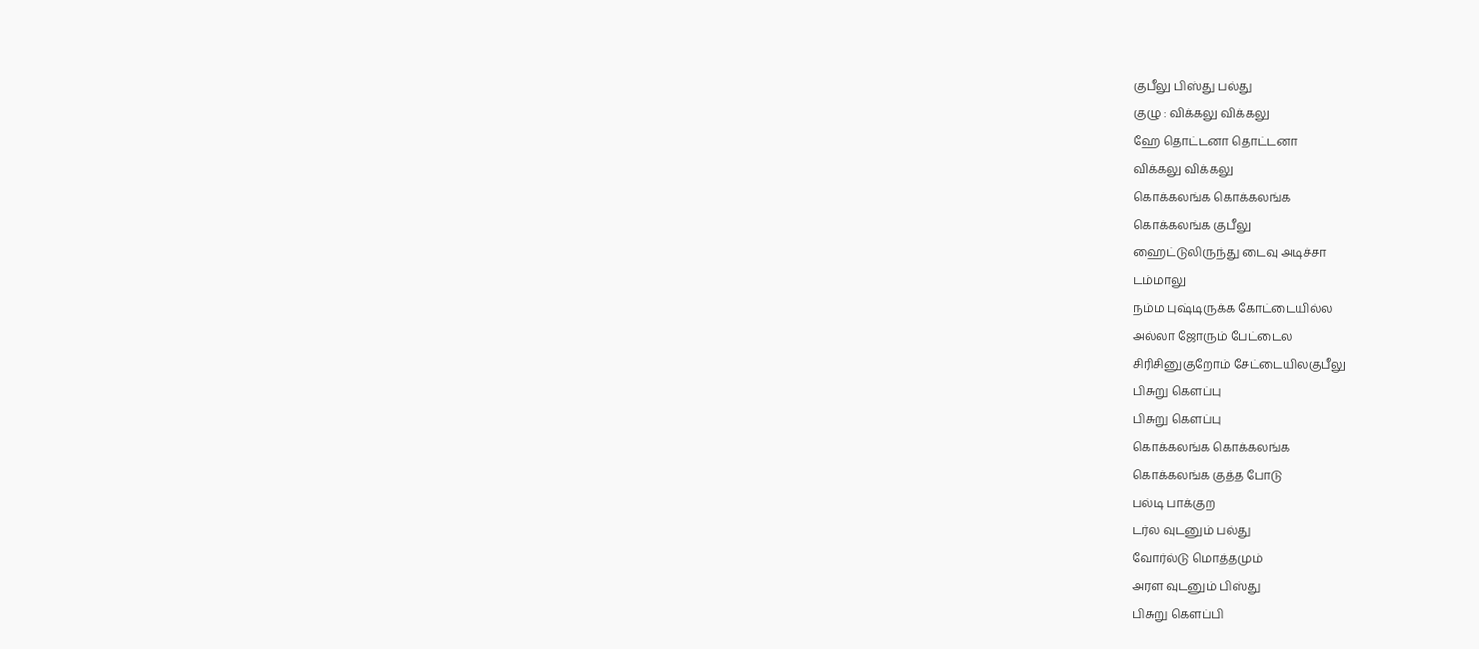குபீலு பிஸ்து பல்து
குழு : விக்கலு விக்கலு
ஹே தொட்டனா தொட்டனா
விக்கலு விக்கலு
கொக்கலங்க கொக்கலங்க
கொக்கலங்க குபீலு
ஹைட்டுலிருந்து டைவு அடிச்சா
டம்மாலு
நம்ம புஷ்டிருக்க கோட்டையில்ல
அல்லா ஜோரும் பேட்டைல
சிரிசினுகுறோம் சேட்டையிலகுபீலு
பிசுறு கெளப்பு
பிசுறு கெளப்பு
கொக்கலங்க கொக்கலங்க
கொக்கலங்க குத்த போடு
பல்டி பாக்குற
டர்ல வுடனும் பல்து
வோர்ல்டு மொத்தமும்
அரள வுடனும் பிஸ்து
பிசுறு கெளப்பி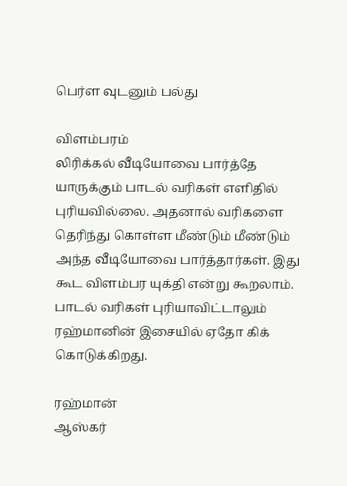பெர்ள வுடனும் பல்து

விளம்பரம்
லிரிக்கல் வீடியோவை பார்த்தே யாருக்கும் பாடல் வரிகள் எளிதில் புரியவில்லை. அதனால் வரிகளை தெரிந்து கொள்ள மீண்டும் மீண்டும் அந்த வீடியோவை பார்த்தார்கள். இது கூட விளம்பர யுக்தி என்று கூறலாம். பாடல் வரிகள் புரியாவிட்டாலும் ரஹ்மானின் இசையில் ஏதோ கிக் கொடுக்கிறது.

ரஹ்மான்
ஆஸ்கர்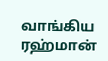வாங்கிய ரஹ்மான்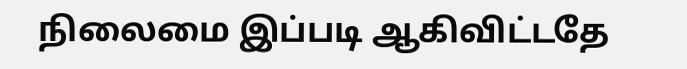நிலைமை இப்படி ஆகிவிட்டதே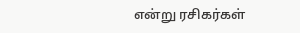என்று ரசிகர்கள்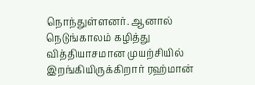நொந்துள்ளனர். ஆனால் நெடுங்காலம் கழித்து வித்தியாசமான முயற்சியில் இறங்கியிருக்கிறார் ரஹ்மான்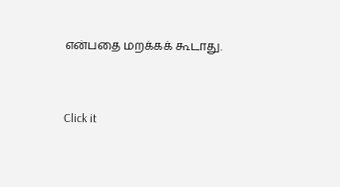என்பதை மறக்கக் கூடாது.


Click it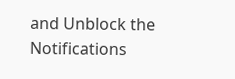and Unblock the Notifications